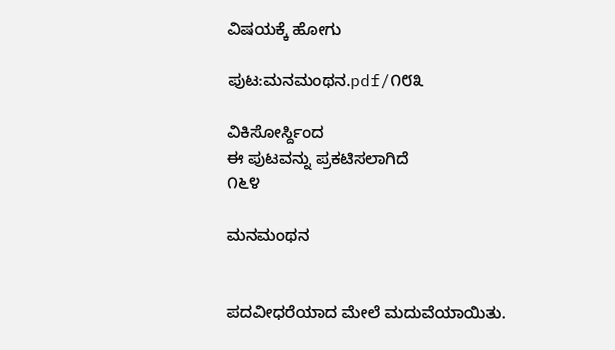ವಿಷಯಕ್ಕೆ ಹೋಗು

ಪುಟ:ಮನಮಂಥನ.pdf/೧೮೩

ವಿಕಿಸೋರ್ಸ್ದಿಂದ
ಈ ಪುಟವನ್ನು ಪ್ರಕಟಿಸಲಾಗಿದೆ
೧೬೪

ಮನಮಂಥನ


ಪದವೀಧರೆಯಾದ ಮೇಲೆ ಮದುವೆಯಾಯಿತು.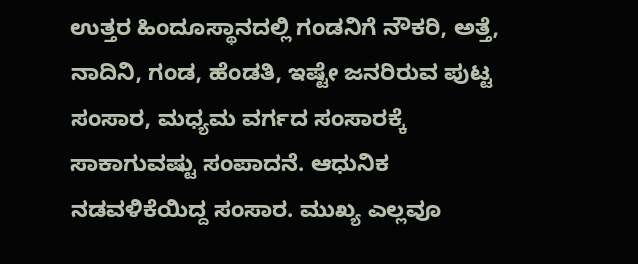ಉತ್ತರ ಹಿಂದೂಸ್ಥಾನದಲ್ಲಿ ಗಂಡನಿಗೆ ನೌಕರಿ, ಅತ್ತೆ, ನಾದಿನಿ, ಗಂಡ, ಹೆಂಡತಿ, ಇಷ್ಟೇ ಜನರಿರುವ ಪುಟ್ಟ ಸಂಸಾರ, ಮಧ್ಯಮ ವರ್ಗದ ಸಂಸಾರಕ್ಕೆ ಸಾಕಾಗುವಷ್ಟು ಸಂಪಾದನೆ. ಆಧುನಿಕ ನಡವಳಿಕೆಯಿದ್ದ ಸಂಸಾರ. ಮುಖ್ಯ ಎಲ್ಲವೂ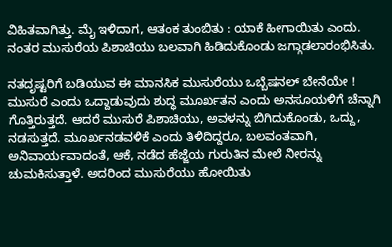ವಿಹಿತವಾಗಿತ್ತು. ಮೈ ಇಳಿದಾಗ, ಆತಂಕ ತುಂಬಿತು : ಯಾಕೆ ಹೀಗಾಯಿತು ಎಂದು. ನಂತರ ಮುಸುರೆಯ ಪಿಶಾಚಿಯು ಬಲವಾಗಿ ಹಿಡಿದುಕೊಂಡು ಜಗ್ಗಾಡಲಾರಂಭಿಸಿತು.

ನತದೃಷ್ಟರಿಗೆ ಬಡಿಯುವ ಈ ಮಾನಸಿಕ ಮುಸುರೆಯು ಒಬ್ಬೆಷನಲ್ ಬೇನೆಯೇ ! ಮುಸುರೆ ಎಂದು ಒದ್ದಾಡುವುದು ಶುದ್ಧ ಮೂರ್ಖತನ ಎಂದು ಅನಸೂಯಳಿಗೆ ಚೆನ್ನಾಗಿ ಗೊತ್ತಿರುತ್ತದೆ. ಆದರೆ ಮುಸುರೆ ಪಿಶಾಚಿಯು, ಅವಳನ್ನು ಬಿಗಿದುಕೊಂಡು, ಒದ್ದು, ನಡಸುತ್ತದೆ. ಮೂರ್ಖನಡವಳಿಕೆ ಎಂದು ತಿಳಿದಿದ್ದರೂ, ಬಲವಂತವಾಗಿ, ಅನಿವಾರ್ಯವಾದಂತೆ, ಆಕೆ, ನಡೆದ ಹೆಜ್ಜೆಯ ಗುರುತಿನ ಮೇಲೆ ನೀರನ್ನು ಚುಮಕಿಸುತ್ತಾಳೆ. ಅದರಿಂದ ಮುಸುರೆಯು ಹೋಯಿತು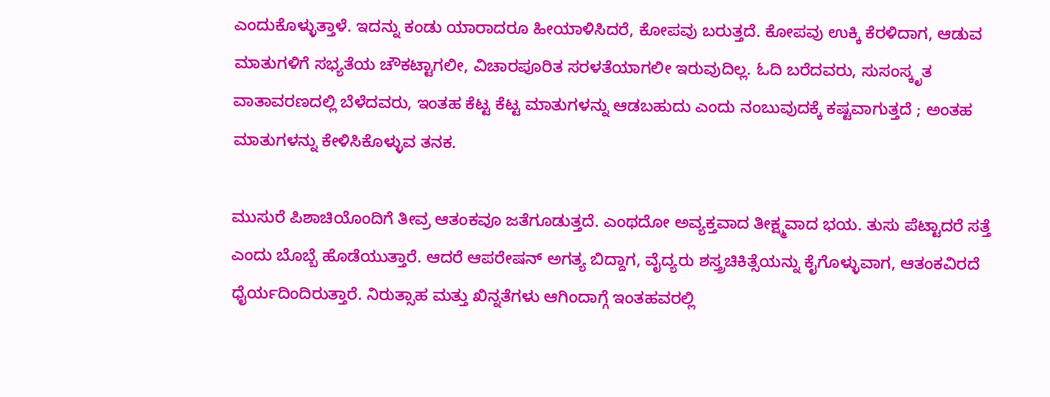ಎಂದುಕೊಳ್ಳುತ್ತಾಳೆ. ಇದನ್ನು ಕಂಡು ಯಾರಾದರೂ ಹೀಯಾಳಿಸಿದರೆ, ಕೋಪವು ಬರುತ್ತದೆ. ಕೋಪವು ಉಕ್ಕಿ ಕೆರಳಿದಾಗ, ಆಡುವ ಮಾತುಗಳಿಗೆ ಸಭ್ಯತೆಯ ಚೌಕಟ್ಟಾಗಲೀ, ವಿಚಾರಪೂರಿತ ಸರಳತೆಯಾಗಲೀ ಇರುವುದಿಲ್ಲ. ಓದಿ ಬರೆದವರು, ಸುಸಂಸ್ಕೃತ ವಾತಾವರಣದಲ್ಲಿ ಬೆಳೆದವರು, ಇಂತಹ ಕೆಟ್ಟ ಕೆಟ್ಟ ಮಾತುಗಳನ್ನು ಆಡಬಹುದು ಎಂದು ನಂಬುವುದಕ್ಕೆ ಕಷ್ಟವಾಗುತ್ತದೆ ; ಅಂತಹ ಮಾತುಗಳನ್ನು ಕೇಳಿಸಿಕೊಳ್ಳುವ ತನಕ.

ಮುಸುರೆ ಪಿಶಾಚಿಯೊಂದಿಗೆ ತೀವ್ರ ಆತಂಕವೂ ಜತೆಗೂಡುತ್ತದೆ. ಎಂಥದೋ ಅವ್ಯಕ್ತವಾದ ತೀಕ್ಷ್ಮವಾದ ಭಯ. ತುಸು ಪೆಟ್ಟಾದರೆ ಸತ್ತೆ ಎಂದು ಬೊಬ್ಬೆ ಹೊಡೆಯುತ್ತಾರೆ. ಆದರೆ ಆಪರೇಷನ್ ಅಗತ್ಯ ಬಿದ್ದಾಗ, ವೈದ್ಯರು ಶಸ್ತ್ರಚಿಕಿತ್ಸೆಯನ್ನು ಕೈಗೊಳ್ಳುವಾಗ, ಆತಂಕವಿರದೆ ಧೈರ್ಯದಿಂದಿರುತ್ತಾರೆ. ನಿರುತ್ಸಾಹ ಮತ್ತು ಖಿನ್ನತೆಗಳು ಆಗಿಂದಾಗ್ಗೆ ಇಂತಹವರಲ್ಲಿ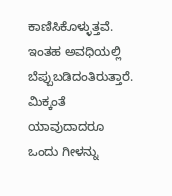ಕಾಣಿಸಿಕೊಳ್ಳುತ್ತವೆ. ಇಂತಹ ಅವಧಿಯಲ್ಲಿ ಬೆಪ್ಪುಬಡಿದಂತಿರುತ್ತಾರೆ. ಮಿಕ್ಕಂತೆ ಯಾವುದಾದರೂ ಒಂದು ಗೀಳನ್ನು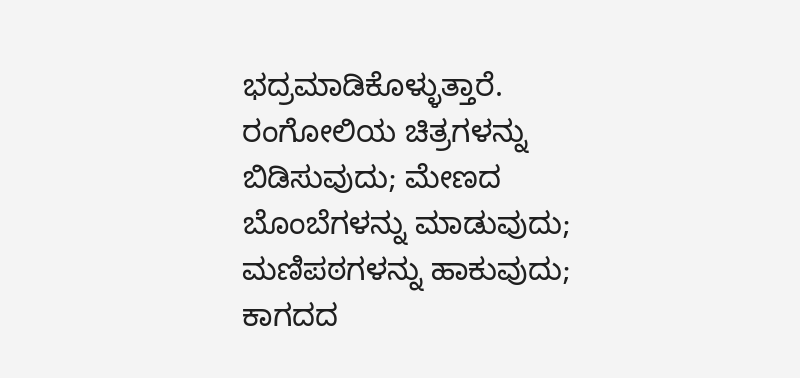ಭದ್ರಮಾಡಿಕೊಳ್ಳುತ್ತಾರೆ. ರಂಗೋಲಿಯ ಚಿತ್ರಗಳನ್ನು ಬಿಡಿಸುವುದು; ಮೇಣದ ಬೊಂಬೆಗಳನ್ನು ಮಾಡುವುದು; ಮಣಿಪಠಗಳನ್ನು ಹಾಕುವುದು; ಕಾಗದದ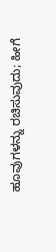ಹೂವುಗಳನ್ನು ರಚಿಸುವುದು; ಹೀಗೆ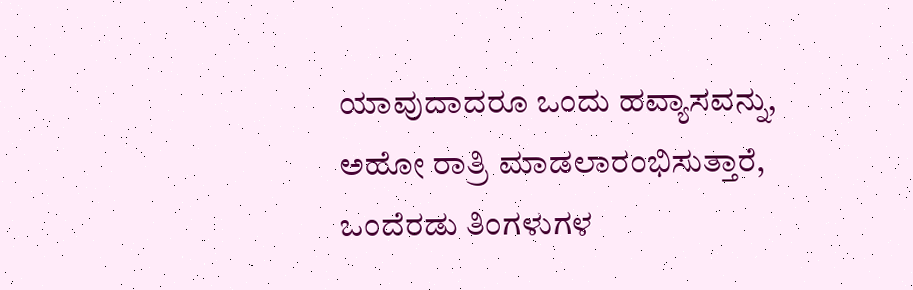ಯಾವುದಾದರೂ ಒಂದು ಹವ್ಯಾಸವನ್ನು, ಅಹೋ ರಾತ್ರಿ ಮಾಡಲಾರಂಭಿಸುತ್ತಾರೆ, ಒಂದೆರಡು ತಿಂಗಳುಗಳ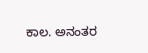ಕಾಲ. ಅನಂತರ